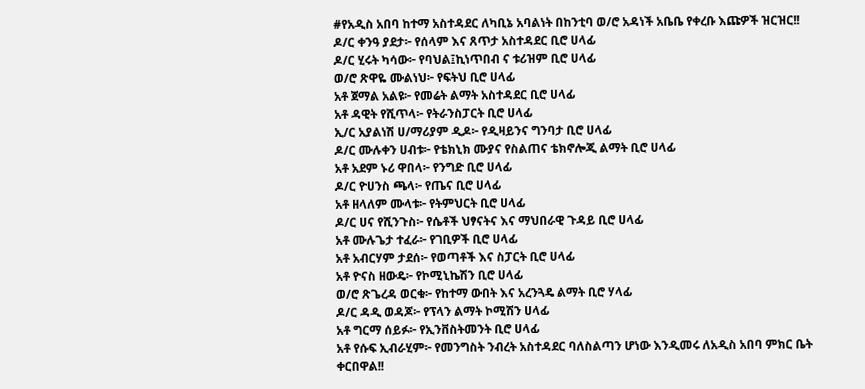#የአዲስ አበባ ከተማ አስተዳደር ለካቢኔ አባልነት በከንቲባ ወ/ሮ አዳነች አቤቤ የቀረቡ እጩዎች ዝርዝር!!
ዶ/ር ቀንዓ ያደታ፦ የሰላም እና ጸጥታ አስተዳደር ቢሮ ሀላፊ
ዶ/ር ሂሩት ካሳው፦ የባህል፤ኪነጥበብ ና ቱሪዝም ቢሮ ሀላፊ
ወ/ሮ ጽዋዬ ሙልነህ፦ የፍትህ ቢሮ ሀላፊ
አቶ ጀማል አልዩ፦ የመሬት ልማት አስተዳደር ቢሮ ሀላፊ
አቶ ዳዊት የሺጥላ፦ የትራንስፓርት ቢሮ ሀላፊ
ኢ/ር አያልነሽ ሀ/ማሪያም ዲዶ፦ የዲዛይንና ግንባታ ቢሮ ሀላፊ
ዶ/ር ሙሉቀን ሀብቱ፦ የቴክኒክ ሙያና የስልጠና ቴክኖሎጂ ልማት ቢሮ ሀላፊ
አቶ አደም ኑሪ ዋበላ፦ የንግድ ቢሮ ሀላፊ
ዶ/ር ዮሀንስ ጫላ፦ የጤና ቢሮ ሀላፊ
አቶ ዘላለም ሙላቱ፦ የትምህርት ቢሮ ሀላፊ
ዶ/ር ሀና የሺንጉስ፦ የሴቶች ህፃናትና እና ማህበራዊ ጉዳይ ቢሮ ሀላፊ
አቶ ሙሉጌታ ተፈራ፦ የገቢዎች ቢሮ ሀላፊ
አቶ አብርሃም ታደሰ፦ የወጣቶች እና ስፓርት ቢሮ ሀላፊ
አቶ ዮናስ ዘውዴ፦ የኮሚኒኬሽን ቢሮ ሀላፊ
ወ/ሮ ጽጌረዳ ወርቁ፦ የከተማ ውበት እና አረንጓዴ ልማት ቢሮ ሃላፊ
ዶ/ር ዳዲ ወዳጆ፦ የፕላን ልማት ኮሚሽን ሀላፊ
አቶ ግርማ ሰይፉ፦ የኢንቨስትመንት ቢሮ ሀላፊ
አቶ የሱፍ ኢብራሂም፦ የመንግስት ንብረት አስተዳደር ባለስልጣን ሆነው እንዲመሩ ለአዲስ አበባ ምክር ቤት ቀርበዋል!!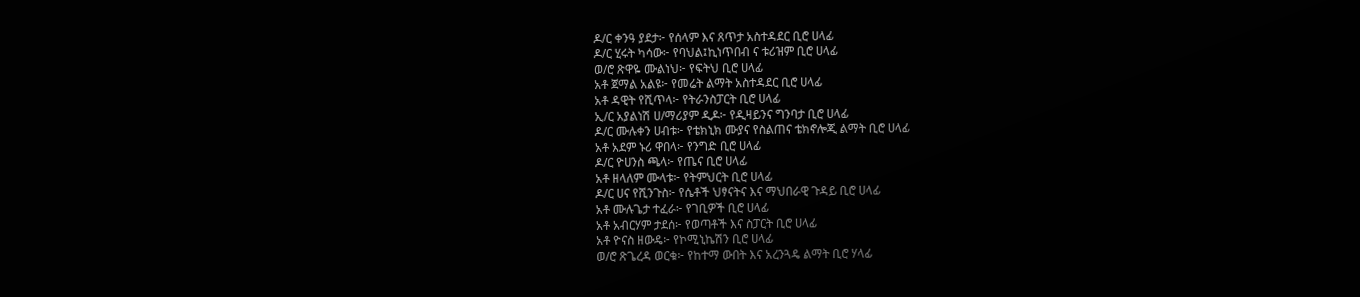ዶ/ር ቀንዓ ያደታ፦ የሰላም እና ጸጥታ አስተዳደር ቢሮ ሀላፊ
ዶ/ር ሂሩት ካሳው፦ የባህል፤ኪነጥበብ ና ቱሪዝም ቢሮ ሀላፊ
ወ/ሮ ጽዋዬ ሙልነህ፦ የፍትህ ቢሮ ሀላፊ
አቶ ጀማል አልዩ፦ የመሬት ልማት አስተዳደር ቢሮ ሀላፊ
አቶ ዳዊት የሺጥላ፦ የትራንስፓርት ቢሮ ሀላፊ
ኢ/ር አያልነሽ ሀ/ማሪያም ዲዶ፦ የዲዛይንና ግንባታ ቢሮ ሀላፊ
ዶ/ር ሙሉቀን ሀብቱ፦ የቴክኒክ ሙያና የስልጠና ቴክኖሎጂ ልማት ቢሮ ሀላፊ
አቶ አደም ኑሪ ዋበላ፦ የንግድ ቢሮ ሀላፊ
ዶ/ር ዮሀንስ ጫላ፦ የጤና ቢሮ ሀላፊ
አቶ ዘላለም ሙላቱ፦ የትምህርት ቢሮ ሀላፊ
ዶ/ር ሀና የሺንጉስ፦ የሴቶች ህፃናትና እና ማህበራዊ ጉዳይ ቢሮ ሀላፊ
አቶ ሙሉጌታ ተፈራ፦ የገቢዎች ቢሮ ሀላፊ
አቶ አብርሃም ታደሰ፦ የወጣቶች እና ስፓርት ቢሮ ሀላፊ
አቶ ዮናስ ዘውዴ፦ የኮሚኒኬሽን ቢሮ ሀላፊ
ወ/ሮ ጽጌረዳ ወርቁ፦ የከተማ ውበት እና አረንጓዴ ልማት ቢሮ ሃላፊ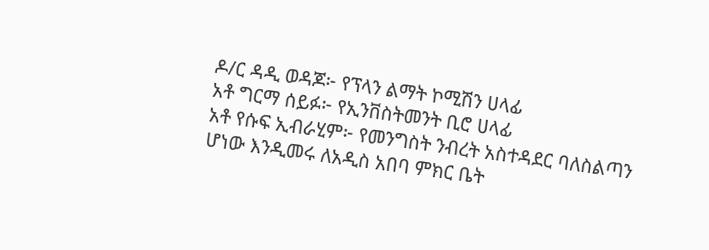ዶ/ር ዳዲ ወዳጆ፦ የፕላን ልማት ኮሚሽን ሀላፊ
አቶ ግርማ ሰይፉ፦ የኢንቨስትመንት ቢሮ ሀላፊ
አቶ የሱፍ ኢብራሂም፦ የመንግስት ንብረት አስተዳደር ባለስልጣን ሆነው እንዲመሩ ለአዲስ አበባ ምክር ቤት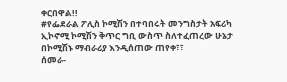ቀርበዋል!!
#የፌደራል ፖሊስ ኮሚሽን በተባበሩት መንግስታት አፍሪካ ኢኮኖሚ ኮሚሽን ቅጥር ግቢ ውስጥ ስለተፈጠረው ሁኔታ በኮሚሽኑ ማብራሪያ እንዲሰጠው ጠየቀ፣፣
ሰመራ-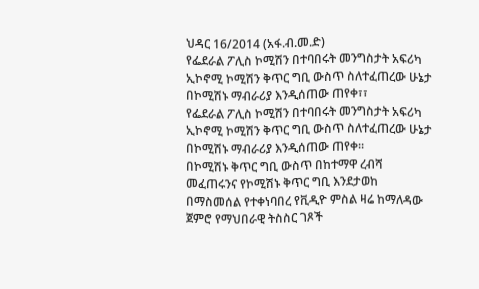ህዳር 16/2014 (አፋ.ብ.መ.ድ)
የፌደራል ፖሊስ ኮሚሽን በተባበሩት መንግስታት አፍሪካ ኢኮኖሚ ኮሚሽን ቅጥር ግቢ ውስጥ ስለተፈጠረው ሁኔታ በኮሚሽኑ ማብራሪያ እንዲሰጠው ጠየቀ፣፣
የፌደራል ፖሊስ ኮሚሽን በተባበሩት መንግስታት አፍሪካ ኢኮኖሚ ኮሚሽን ቅጥር ግቢ ውስጥ ስለተፈጠረው ሁኔታ በኮሚሽኑ ማብራሪያ እንዲሰጠው ጠየቀ።
በኮሚሽኑ ቅጥር ግቢ ውስጥ በከተማዋ ረብሻ መፈጠሩንና የኮሚሽኑ ቅጥር ግቢ እንደታወከ በማስመሰል የተቀነባበረ የቪዲዮ ምስል ዛሬ ከማለዳው ጀምሮ የማህበራዊ ትስስር ገጾች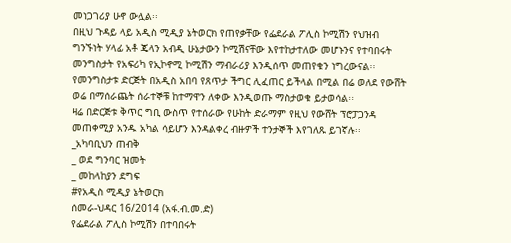መነጋገሪያ ሁኖ ውሏል፡፡
በዚህ ጉዳይ ላይ አዲስ ሚዲያ ኔትወርክ የጠየቃቸው የፌደራል ፖሊስ ኮሚሽን የህዝብ ግንኙነት ሃላፊ አቶ ጄላን አብዲ ሁኔታውን ኮሚሽናቸው እየተከታተለው መሆኑንና የተባበሩት መንግስታት የአፍሪካ የኢኮኖሚ ኮሚሽን ማብራሪያ እንዲሰጥ መጠየቁን ነግረውናል፡፡
የመንግስታቱ ድርጅት በአዲስ አበባ የጸጥታ ችግር ሊፈጠር ይችላል በሚል በሬ ወለደ የውሸት ወሬ በማሰራጨት ሰራተኞቹ ከተማዋን ለቀው እንዲወጡ ማስታወቁ ይታወሳል፡፡
ዛሬ በድርጅቱ ቅጥር ግቢ ውስጥ የተሰራው የሁከት ድራማም የዚህ የውሸት ፕሮፓጋንዳ መጠቀሚያ አንዱ አካል ሳይሆን እንዳልቀረ ብዙዎች ተንታኞች እየገለጹ ይገኛሉ፡፡
_አካባቢህን ጠብቅ
_ ወደ ግንባር ዝመት
_ መከላከያን ደግፍ
#የአዲስ ሚዲያ ኔትወርክ
ሰመራ-ህዳር 16/2014 (አፋ.ብ.መ.ድ)
የፌደራል ፖሊስ ኮሚሽን በተባበሩት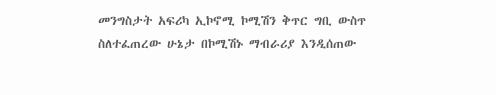መንግስታት አፍሪካ ኢኮኖሚ ኮሚሽን ቅጥር ግቢ ውስጥ ስለተፈጠረው ሁኔታ በኮሚሽኑ ማብራሪያ እንዲሰጠው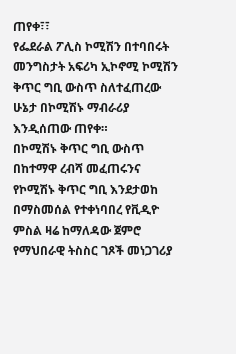ጠየቀ፣፣
የፌደራል ፖሊስ ኮሚሽን በተባበሩት መንግስታት አፍሪካ ኢኮኖሚ ኮሚሽን ቅጥር ግቢ ውስጥ ስለተፈጠረው ሁኔታ በኮሚሽኑ ማብራሪያ እንዲሰጠው ጠየቀ።
በኮሚሽኑ ቅጥር ግቢ ውስጥ በከተማዋ ረብሻ መፈጠሩንና የኮሚሽኑ ቅጥር ግቢ እንደታወከ በማስመሰል የተቀነባበረ የቪዲዮ ምስል ዛሬ ከማለዳው ጀምሮ የማህበራዊ ትስስር ገጾች መነጋገሪያ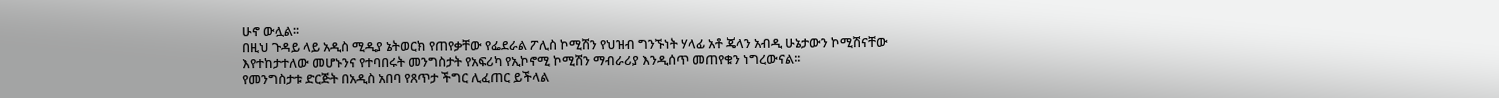ሁኖ ውሏል፡፡
በዚህ ጉዳይ ላይ አዲስ ሚዲያ ኔትወርክ የጠየቃቸው የፌደራል ፖሊስ ኮሚሽን የህዝብ ግንኙነት ሃላፊ አቶ ጄላን አብዲ ሁኔታውን ኮሚሽናቸው እየተከታተለው መሆኑንና የተባበሩት መንግስታት የአፍሪካ የኢኮኖሚ ኮሚሽን ማብራሪያ እንዲሰጥ መጠየቁን ነግረውናል፡፡
የመንግስታቱ ድርጅት በአዲስ አበባ የጸጥታ ችግር ሊፈጠር ይችላል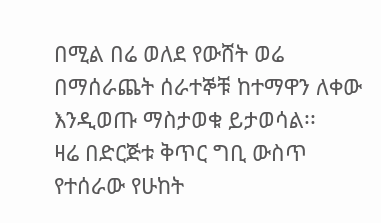በሚል በሬ ወለደ የውሸት ወሬ በማሰራጨት ሰራተኞቹ ከተማዋን ለቀው እንዲወጡ ማስታወቁ ይታወሳል፡፡
ዛሬ በድርጅቱ ቅጥር ግቢ ውስጥ የተሰራው የሁከት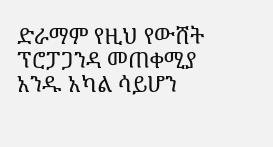ድራማም የዚህ የውሸት ፕሮፓጋንዳ መጠቀሚያ አንዱ አካል ሳይሆን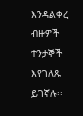እንዳልቀረ ብዙዎች ተንታኞች እየገለጹ ይገኛሉ፡፡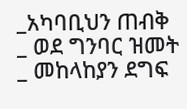_አካባቢህን ጠብቅ
_ ወደ ግንባር ዝመት
_ መከላከያን ደግፍ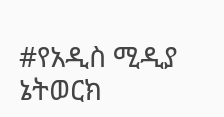#የአዲስ ሚዲያ ኔትወርክ